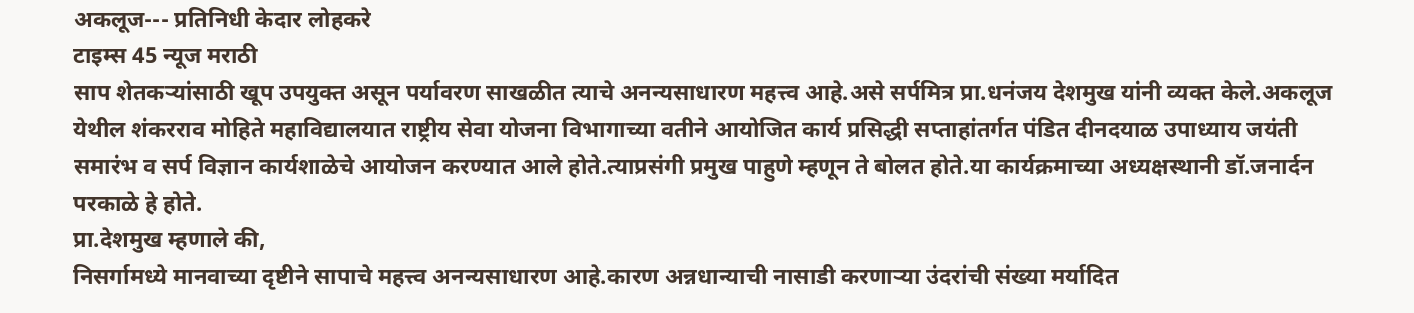अकलूज--- प्रतिनिधी केदार लोहकरे
टाइम्स 45 न्यूज मराठी
साप शेतकऱ्यांसाठी खूप उपयुक्त असून पर्यावरण साखळीत त्याचे अनन्यसाधारण महत्त्व आहे.असे सर्पमित्र प्रा.धनंजय देशमुख यांनी व्यक्त केले.अकलूज येथील शंकरराव मोहिते महाविद्यालयात राष्ट्रीय सेवा योजना विभागाच्या वतीने आयोजित कार्य प्रसिद्धी सप्ताहांतर्गत पंडित दीनदयाळ उपाध्याय जयंती समारंभ व सर्प विज्ञान कार्यशाळेचे आयोजन करण्यात आले होते.त्याप्रसंगी प्रमुख पाहुणे म्हणून ते बोलत होते.या कार्यक्रमाच्या अध्यक्षस्थानी डॉ.जनार्दन परकाळे हे होते.
प्रा.देशमुख म्हणाले की,
निसर्गामध्ये मानवाच्या दृष्टीने सापाचे महत्त्व अनन्यसाधारण आहे.कारण अन्नधान्याची नासाडी करणाऱ्या उंदरांची संख्या मर्यादित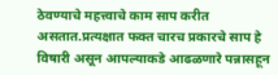ठेवण्याचे महत्त्वाचे काम साप करीत असतात.प्रत्यक्षात फक्त चारच प्रकारचे साप हे विषारी असून आपल्याकडे आढळणारे पन्नासहून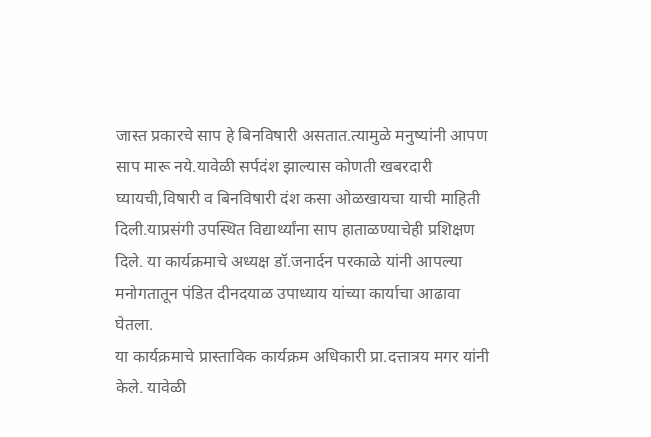जास्त प्रकारचे साप हे बिनविषारी असतात.त्यामुळे मनुष्यांनी आपण साप मारू नये.यावेळी सर्पदंश झाल्यास कोणती खबरदारी घ्यायची,विषारी व बिनविषारी दंश कसा ओळखायचा याची माहिती दिली.याप्रसंगी उपस्थित विद्यार्थ्यांना साप हाताळण्याचेही प्रशिक्षण दिले. या कार्यक्रमाचे अध्यक्ष डॉ.जनार्दन परकाळे यांनी आपल्या मनोगतातून पंडित दीनदयाळ उपाध्याय यांच्या कार्याचा आढावा घेतला.
या कार्यक्रमाचे प्रास्ताविक कार्यक्रम अधिकारी प्रा.दत्तात्रय मगर यांनी केले. यावेळी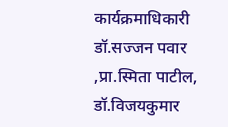कार्यक्रमाधिकारी डॉ.सज्जन पवार ,प्रा.स्मिता पाटील, डॉ.विजयकुमार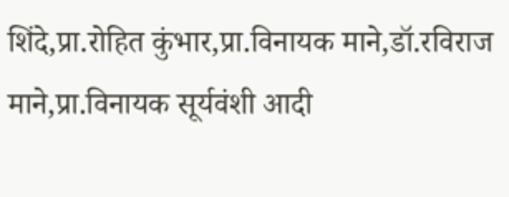शिंदे,प्रा.रोहित कुंभार,प्रा.विनायक माने,डॉ.रविराज माने,प्रा.विनायक सूर्यवंशी आदी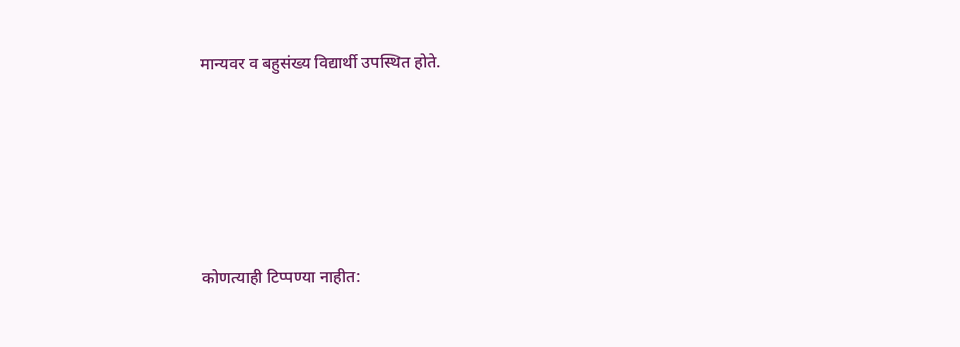मान्यवर व बहुसंख्य विद्यार्थी उपस्थित होते.





कोणत्याही टिप्पण्या नाहीत: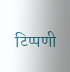टिप्पणी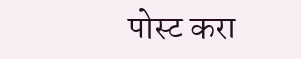पोस्ट करा